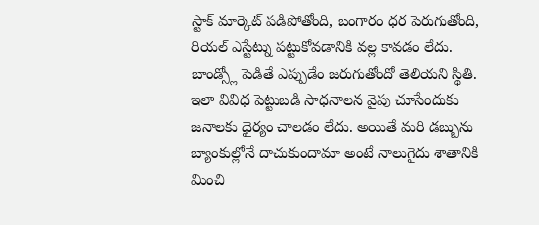స్టాక్ మార్కెట్ పడిపోతోంది, బంగారం ధర పెరుగుతోంది, రియల్ ఎస్టేట్ను పట్టుకోవడానికి వల్ల కావడం లేదు. బాండ్స్లో పెడితే ఎప్పుడేం జరుగుతోందో తెలియని స్థితి. ఇలా వివిధ పెట్టుబడి సాధనాలన వైపు చూసేందుకు జనాలకు ధైర్యం చాలడం లేదు. అయితే మరి డబ్బును బ్యాంకుల్లోనే దాచుకుందామా అంటే నాలుగైదు శాతానికి మించి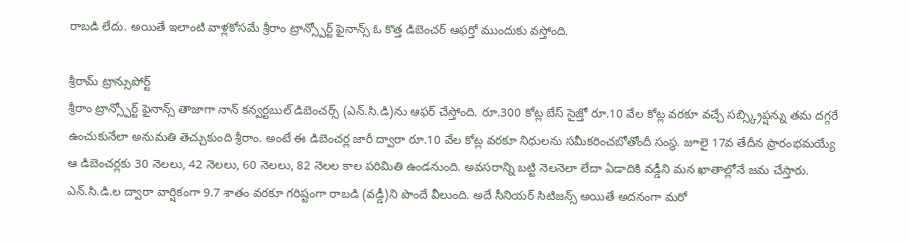రాబడి లేదు. అయితే ఇలాంటి వాళ్లకోసమే శ్రీరాం ట్రాన్స్పోర్ట్ ఫైనాన్స్ ఓ కొత్త డిబెంచర్ ఆఫర్తో ముందుకు వస్తోంది.

శ్రీరామ్ ట్రాన్సుపోర్ట్
శ్రీరాం ట్రాన్స్పోర్ట్ ఫైనాన్స్ తాజాగా నాన్ కన్వర్టబుల్ డిబెంచర్స్ (ఎన్.సి.డి)ను ఆఫర్ చేస్తోంది. రూ.300 కోట్ల బేస్ సైజ్తో రూ.10 వేల కోట్ల వరకూ వచ్చే సబ్స్క్రిప్షన్ను తమ దగ్గరే ఉంచుకునేలా అనుమతి తెచ్చుకుంది శ్రీరాం. అంటే ఈ డిబెంచర్ల జారీ ద్వారా రూ.10 వేల కోట్ల వరకూ నిధులను సమీకరించబోతోందీ సంస్థ. జూలై 17వ తేదీన ప్రారంభమయ్యే ఆ డిబెంచర్లకు 30 నెలలు, 42 నెలలు, 60 నెలలు, 82 నెలల కాల పరిమితి ఉండనుంది. అవసరాన్ని బట్టి నెలనెలా లేదా ఏడాదికి వడ్డీని మన ఖాతాల్లోనే జమ చేస్తారు.
ఎన్.సి.డి.ల ద్వారా వార్షికంగా 9.7 శాతం వరకూ గరిష్టంగా రాబడి (వడ్డీ)ని పొందే వీలుంది. అదే సీనియర్ సిటిజన్స్ అయితే అదనంగా మరో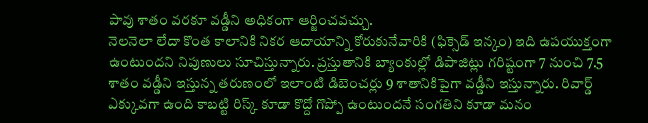పావు శాతం వరకూ వడ్డీని అధికంగా ఆర్జించవచ్చు.
నెలనెలా లేదా కొంత కాలానికి నికర ఆదాయాన్ని కోరుకునేవారికి (ఫిక్సెడ్ ఇన్కం) ఇది ఉపయుక్తంగా ఉంటుందని నిపుణులు సూచిస్తున్నారు. ప్రస్తుతానికి బ్యాంకుల్లో డిపాజిట్లు గరిష్టంగా 7 నుంచి 7.5 శాతం వడ్డీని ఇస్తున్న తరుణంలో ఇలాంటి డిబెంచర్లు 9 శాతానికిపైగా వడ్డీని ఇస్తున్నారు. రివార్డ్ ఎక్కువగా ఉంది కాబట్టి రిస్క్ కూడా కొద్దో గొప్పో ఉంటుందనే సంగతిని కూడా మనం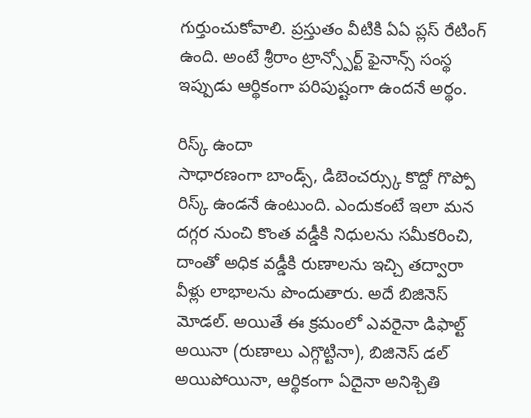గుర్తుంచుకోవాలి. ప్రస్తుతం వీటికి ఏఏ ప్లస్ రేటింగ్ ఉంది. అంటే శ్రీరాం ట్రాన్స్పోర్ట్ ఫైనాన్స్ సంస్థ ఇప్పుడు ఆర్థికంగా పరిపుష్టంగా ఉందనే అర్థం.

రిస్క్ ఉందా
సాధారణంగా బాండ్స్, డిబెంచర్స్కు కొద్దో గొప్పో రిస్క్ ఉండనే ఉంటుంది. ఎందుకంటే ఇలా మన దగ్గర నుంచి కొంత వడ్డీకి నిధులను సమీకరించి, దాంతో అధిక వడ్డీకి రుణాలను ఇచ్చి తద్వారా వీళ్లు లాభాలను పొందుతారు. అదే బిజినెస్ మోడల్. అయితే ఈ క్రమంలో ఎవరైనా డిఫాల్ట్ అయినా (రుణాలు ఎగ్గొట్టినా), బిజినెస్ డల్ అయిపోయినా, ఆర్థికంగా ఏదైనా అనిశ్చితి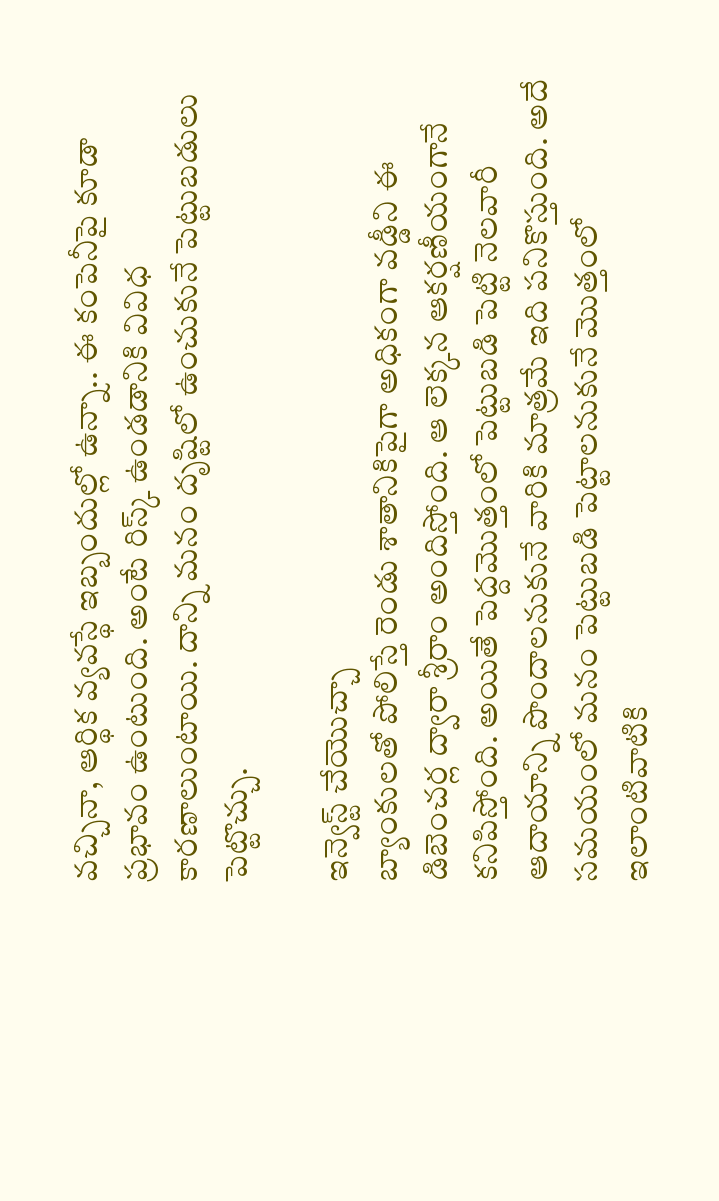వచ్చినా, ఆర్థిక వ్యవస్థే ఇబ్బందుల్లో ఉన్నా.. ఈ కంపెనీపై కూడా ప్రభావం ఉంటుంది. అంటే రిస్క్ ఉండడానికి వివిధ కారణాలుంటాయి. దాన్ని మనం దృష్టిలో ఉంచుకునే పెట్టుబడులు పెట్టొచ్చు.

ఇన్వెస్ట్ చేయొచ్చా
బ్యాంకులతో పోలిస్తే రెండు శాతానికిపైగా అధికంగా వడ్డీని ఈ డిబెంచర్ల ద్వారా శ్రీరాం అందిస్తోంది. ఆ లెక్కన ఆకర్షణీయంగానే కనిపిస్తోంది. అయితే పెద్దమొత్తంలో పెట్టుబడి పెట్టి నెలవారీ ఆదాయాన్ని పొందాలనుకునే వారికి మాత్రమే ఇది పనికొస్తుంది. అదే సమయంలో మనం పెట్టుబడి పెట్టాలనుకునే మొత్తంలో ఇలాంటివాటికి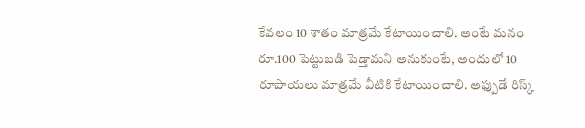కేవలం 10 శాతం మాత్రమే కేటాయించాలి. అంటే మనం రూ.100 పెట్టుబడి పెడ్తామని అనుకుంటే, అందులో 10 రూపాయలు మాత్రమే వీటికి కేటాయించాలి. అఫ్పుడే రిస్క్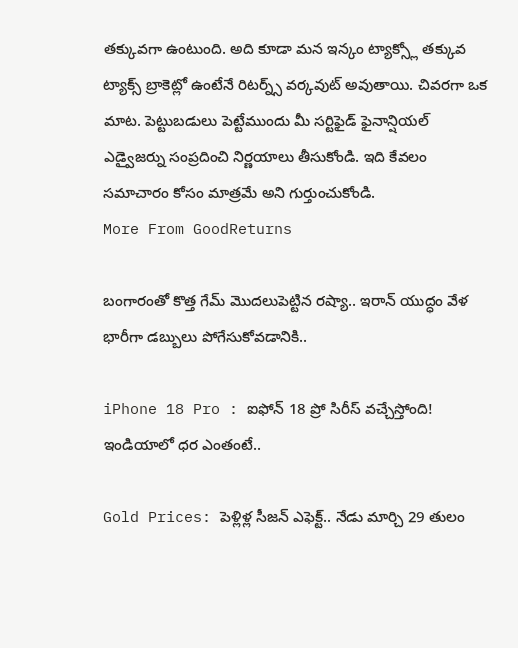తక్కువగా ఉంటుంది. అది కూడా మన ఇన్కం ట్యాక్స్లో తక్కువ ట్యాక్స్ బ్రాకెట్లో ఉంటేనే రిటర్న్స్ వర్కవుట్ అవుతాయి. చివరగా ఒక మాట. పెట్టుబడులు పెట్టేముందు మీ సర్టిఫైడ్ ఫైనాన్షియల్ ఎడ్వైజర్ను సంప్రదించి నిర్ణయాలు తీసుకోండి. ఇది కేవలం సమాచారం కోసం మాత్రమే అని గుర్తుంచుకోండి.
More From GoodReturns

బంగారంతో కొత్త గేమ్ మొదలుపెట్టిన రష్యా.. ఇరాన్ యుద్ధం వేళ భారీగా డబ్బులు పోగేసుకోవడానికి..

iPhone 18 Pro : ఐఫోన్ 18 ప్రో సిరీస్ వచ్చేస్తోంది! ఇండియాలో ధర ఎంతంటే..

Gold Prices: పెళ్లిళ్ల సీజన్ ఎఫెక్ట్.. నేడు మార్చి 29 తులం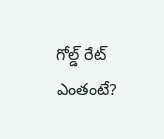గోల్డ్ రేట్ ఎంతంటే?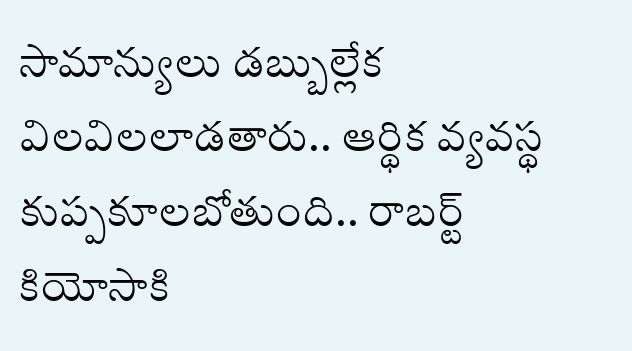సామాన్యులు డబ్బుల్లేక విలవిలలాడతారు.. ఆర్థిక వ్యవస్థ కుప్పకూలబోతుంది.. రాబర్ట్ కియోసాకి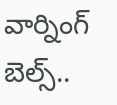వార్నింగ్ బెల్స్..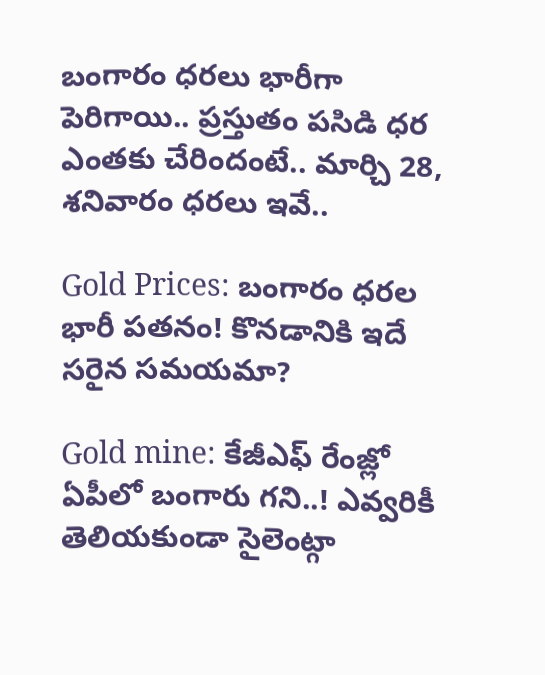బంగారం ధరలు భారీగా పెరిగాయి.. ప్రస్తుతం పసిడి ధర ఎంతకు చేరిందంటే.. మార్చి 28, శనివారం ధరలు ఇవే..

Gold Prices: బంగారం ధరల భారీ పతనం! కొనడానికి ఇదే సరైన సమయమా?

Gold mine: కేజీఎఫ్ రేంజ్లో ఏపీలో బంగారు గని..! ఎవ్వరికీ తెలియకుండా సైలెంట్గా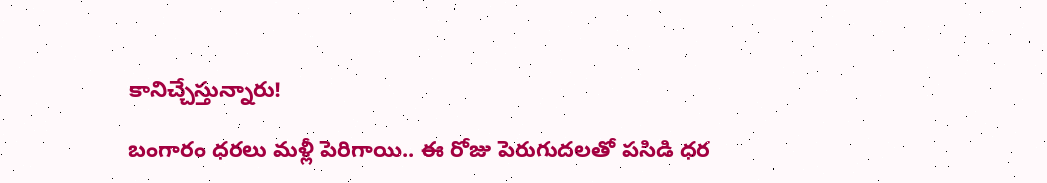కానిచ్చేస్తున్నారు!

బంగారం ధరలు మళ్లీ పెరిగాయి.. ఈ రోజు పెరుగుదలతో పసిడి ధర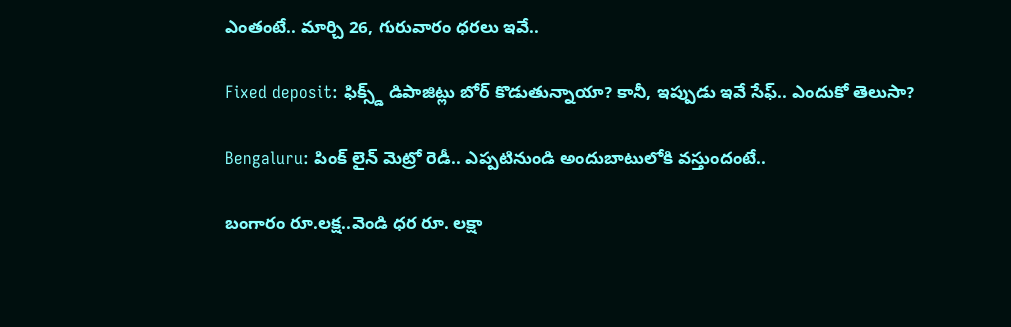ఎంతంటే.. మార్చి 26, గురువారం ధరలు ఇవే..

Fixed deposit: ఫిక్స్డ్ డిపాజిట్లు బోర్ కొడుతున్నాయా? కానీ, ఇప్పుడు ఇవే సేఫ్.. ఎందుకో తెలుసా?

Bengaluru: పింక్ లైన్ మెట్రో రెడీ.. ఎప్పటినుండి అందుబాటులోకి వస్తుందంటే..

బంగారం రూ.లక్ష..వెండి ధర రూ. లక్షా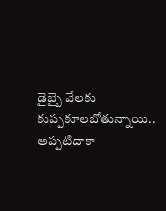డైబ్బై వేలకు కుప్పకూలబోతున్నాయి.. అప్పటిదాకా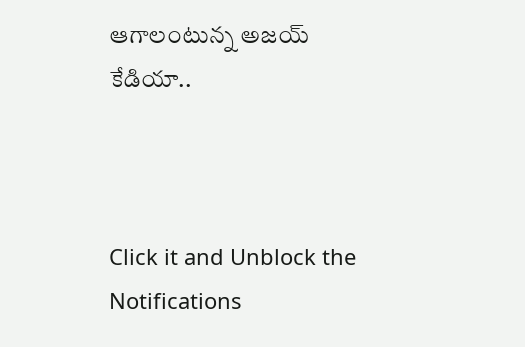ఆగాలంటున్న అజయ్ కేడియా..



Click it and Unblock the Notifications